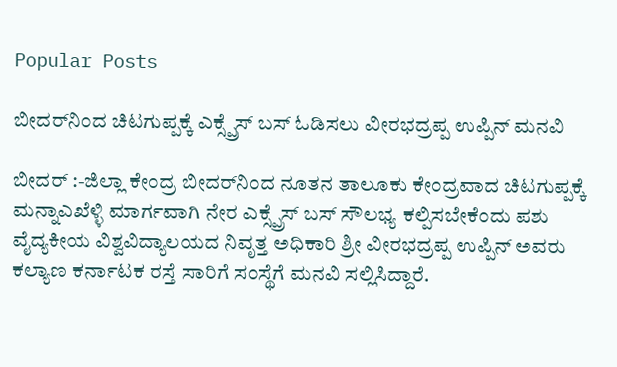Popular Posts

ಬೀದರ್‌ನಿಂದ ಚಿಟಗುಪ್ಪಕ್ಕೆ ಎಕ್ಸ್ಪ್ರೆಸ್ ಬಸ್ ಓಡಿಸಲು ವೀರಭದ್ರಪ್ಪ ಉಪ್ಪಿನ್ ಮನವಿ

ಬೀದರ್ :-ಜಿಲ್ಲಾ ಕೇಂದ್ರ ಬೀದರ್‌ನಿಂದ ನೂತನ ತಾಲೂಕು ಕೇಂದ್ರವಾದ ಚಿಟಗುಪ್ಪಕ್ಕೆ ಮನ್ನಾಎಖೆಳ್ಳಿ ಮಾರ್ಗವಾಗಿ ನೇರ ಎಕ್ಸ್ಪ್ರೆಸ್ ಬಸ್ ಸೌಲಭ್ಯ ಕಲ್ಪಿಸಬೇಕೆಂದು ಪಶು ವೈದ್ಯಕೀಯ ವಿಶ್ವವಿದ್ಯಾಲಯದ ನಿವೃತ್ತ ಅಧಿಕಾರಿ ಶ್ರೀ ವೀರಭದ್ರಪ್ಪ ಉಪ್ಪಿನ್ ಅವರು ಕಲ್ಯಾಣ ಕರ್ನಾಟಕ ರಸ್ತೆ ಸಾರಿಗೆ ಸಂಸ್ಥೆಗೆ ಮನವಿ ಸಲ್ಲಿಸಿದ್ದಾರೆ.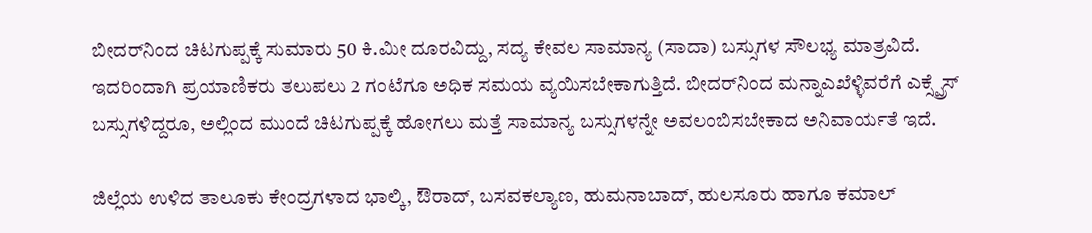ಬೀದರ್‌ನಿಂದ ಚಿಟಗುಪ್ಪಕ್ಕೆ ಸುಮಾರು 50 ಕಿ.ಮೀ ದೂರವಿದ್ದು, ಸದ್ಯ ಕೇವಲ ಸಾಮಾನ್ಯ (ಸಾದಾ) ಬಸ್ಸುಗಳ ಸೌಲಭ್ಯ ಮಾತ್ರವಿದೆ. ಇದರಿಂದಾಗಿ ಪ್ರಯಾಣಿಕರು ತಲುಪಲು 2 ಗಂಟೆಗೂ ಅಧಿಕ ಸಮಯ ವ್ಯಯಿಸಬೇಕಾಗುತ್ತಿದೆ. ಬೀದರ್‌ನಿಂದ ಮನ್ನಾಎಖೆಳ್ಳಿವರೆಗೆ ಎಕ್ಸ್ಪ್ರೆಸ್ ಬಸ್ಸುಗಳಿದ್ದರೂ, ಅಲ್ಲಿಂದ ಮುಂದೆ ಚಿಟಗುಪ್ಪಕ್ಕೆ ಹೋಗಲು ಮತ್ತೆ ಸಾಮಾನ್ಯ ಬಸ್ಸುಗಳನ್ನೇ ಅವಲಂಬಿಸಬೇಕಾದ ಅನಿವಾರ್ಯತೆ ಇದೆ.

ಜಿಲ್ಲೆಯ ಉಳಿದ ತಾಲೂಕು ಕೇಂದ್ರಗಳಾದ ಭಾಲ್ಕಿ, ಔರಾದ್, ಬಸವಕಲ್ಯಾಣ, ಹುಮನಾಬಾದ್, ಹುಲಸೂರು ಹಾಗೂ ಕಮಾಲ್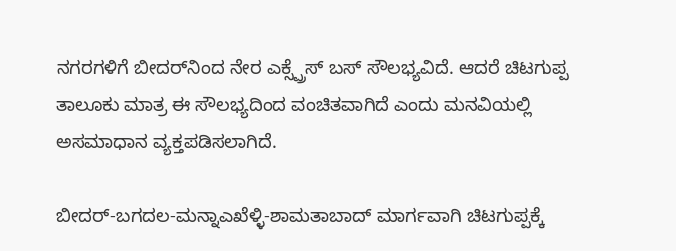ನಗರಗಳಿಗೆ ಬೀದರ್‌ನಿಂದ ನೇರ ಎಕ್ಸ್ಪ್ರೆಸ್ ಬಸ್ ಸೌಲಭ್ಯವಿದೆ. ಆದರೆ ಚಿಟಗುಪ್ಪ ತಾಲೂಕು ಮಾತ್ರ ಈ ಸೌಲಭ್ಯದಿಂದ ವಂಚಿತವಾಗಿದೆ ಎಂದು ಮನವಿಯಲ್ಲಿ ಅಸಮಾಧಾನ ವ್ಯಕ್ತಪಡಿಸಲಾಗಿದೆ.

ಬೀದರ್-ಬಗದಲ-ಮನ್ನಾಎಖೆಳ್ಳಿ-ಶಾಮತಾಬಾದ್ ಮಾರ್ಗವಾಗಿ ಚಿಟಗುಪ್ಪಕ್ಕೆ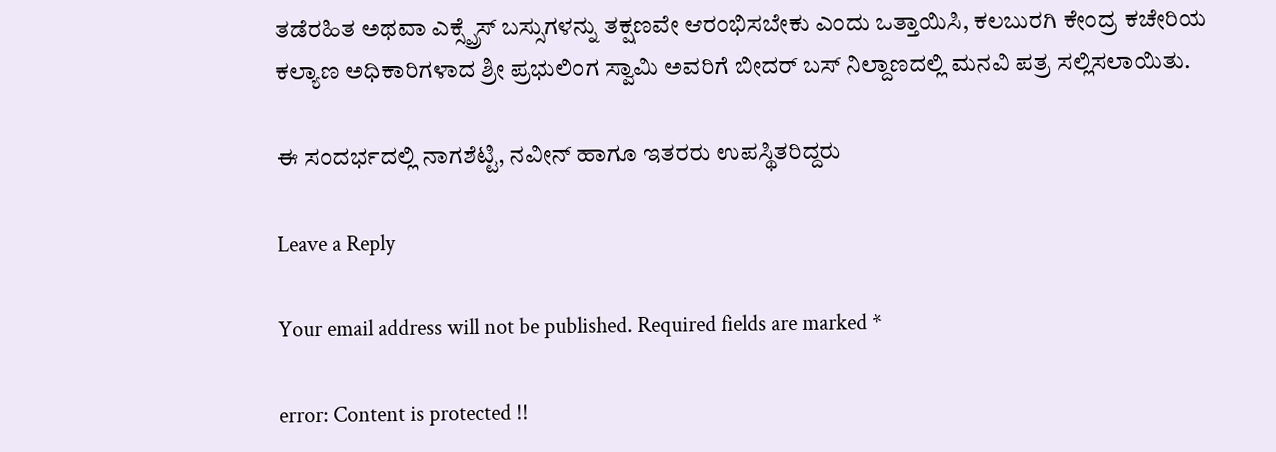ತಡೆರಹಿತ ಅಥವಾ ಎಕ್ಸ್ಪ್ರೆಸ್ ಬಸ್ಸುಗಳನ್ನು ತಕ್ಷಣವೇ ಆರಂಭಿಸಬೇಕು ಎಂದು ಒತ್ತಾಯಿಸಿ, ಕಲಬುರಗಿ ಕೇಂದ್ರ ಕಚೇರಿಯ ಕಲ್ಯಾಣ ಅಧಿಕಾರಿಗಳಾದ ಶ್ರೀ ಪ್ರಭುಲಿಂಗ ಸ್ವಾಮಿ ಅವರಿಗೆ ಬೀದರ್ ಬಸ್ ನಿಲ್ದಾಣದಲ್ಲಿ ಮನವಿ ಪತ್ರ ಸಲ್ಲಿಸಲಾಯಿತು.

ಈ ಸಂದರ್ಭದಲ್ಲಿ ನಾಗಶೆಟ್ಟಿ, ನವೀನ್ ಹಾಗೂ ಇತರರು ಉಪಸ್ಥಿತರಿದ್ದರು

Leave a Reply

Your email address will not be published. Required fields are marked *

error: Content is protected !!